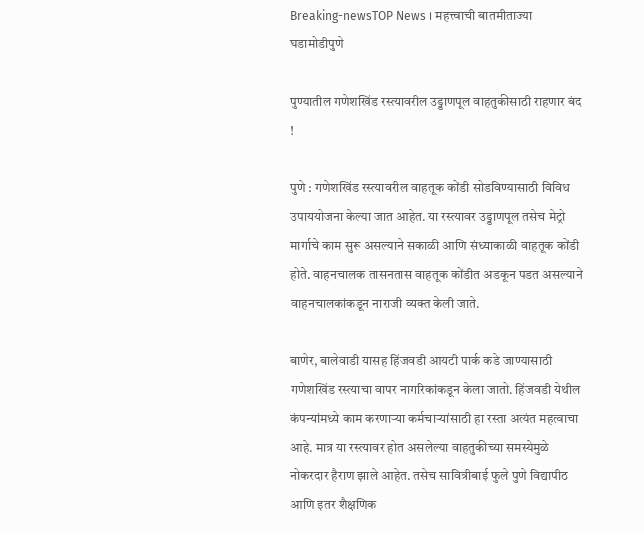Breaking-newsTOP News । महत्त्वाची बातमीताज्या घडामोडीपुणे

पुण्यातील गणेशखिंड रस्त्यावरील उड्डाणपूल वाहतुकीसाठी राहणार बंद !

पुणे : गणेशखिंड रस्त्यावरील वाहतूक कोंडी सोडविण्यासाठी विविध उपाययोजना केल्या जात आहेत. या रस्त्यावर उड्डाणपूल तसेच मेट्रो मार्गाचे काम सुरू असल्याने सकाळी आणि संध्याकाळी वाहतूक कोंडी होते. वाहनचालक तासनतास वाहतूक कोंडीत अडकून पडत असल्याने वाहनचालकांकडून नाराजी व्यक्त केली जाते.

बाणेर, बालेवाडी यासह हिंजवडी आयटी पार्क कडे जाण्यासाठी गणेशखिंड रस्त्याचा वापर नागरिकांकडून केला जातो. हिंजवडी येथील कंपन्यांमध्ये काम करणाऱ्या कर्मचाऱ्यांसाठी हा रस्ता अत्यंत महत्वाचा आहे. मात्र या रस्त्यावर होत असलेल्या वाहतुकीच्या समस्येमुळे नोकरदार हैराण झाले आहेत. तसेच सावित्रीबाई फुले पुणे विद्यापीठ आणि इतर शैक्षणिक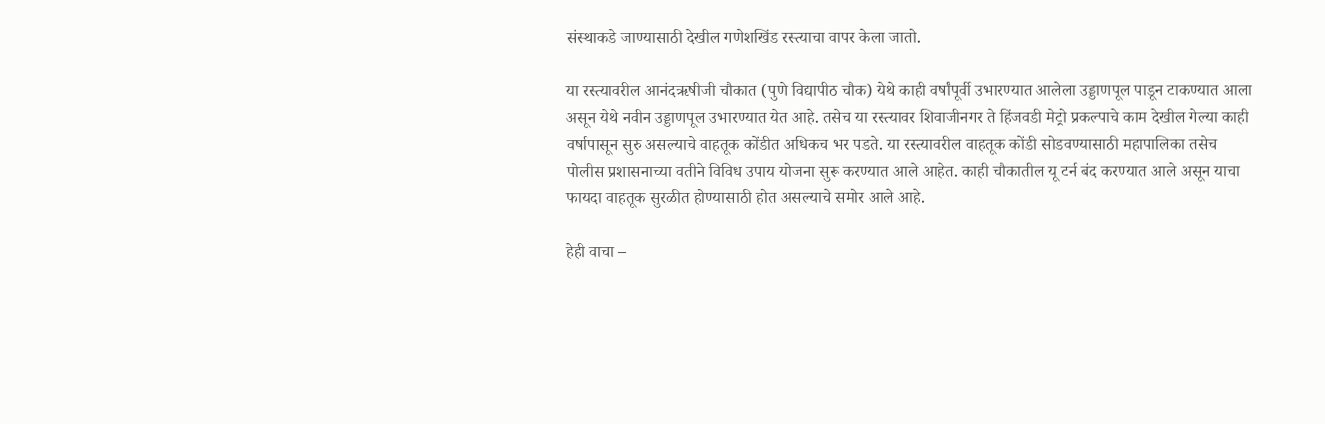संस्थाकडे जाण्यासाठी देखील गणेशखिंड रस्त्याचा वापर केला जातो.

या रस्त्यावरील आनंदऋषीजी चौकात (पुणे विद्यापीठ चौक) येथे काही वर्षांपूर्वी उभारण्यात आलेला उड्डाणपूल पाडून टाकण्यात आला असून येथे नवीन उड्डाणपूल उभारण्यात येत आहे. तसेच या रस्त्यावर शिवाजीनगर ते हिंजवडी मेट्रो प्रकल्पाचे काम देखील गेल्या काही वर्षापासून सुरु असल्याचे वाहतूक कोंडीत अधिकच भर पडते. या रस्त्यावरील वाहतूक कोंडी सोडवण्यासाठी महापालिका तसेच पोलीस प्रशासनाच्या वतीने विविध उपाय योजना सुरू करण्यात आले आहेत. काही चौकातील यू टर्न बंद करण्यात आले असून याचा फायदा वाहतूक सुरळीत होण्यासाठी होत असल्याचे समोर आले आहे.

हेही वाचा –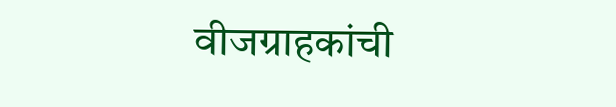वीजग्राहकांची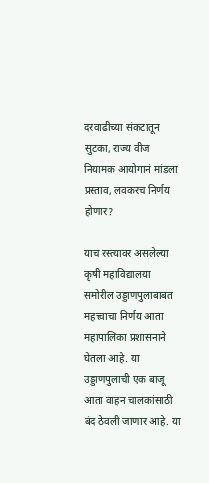दरवाढीच्या संकटातून सुटका, राज्य वीज नियामक आयोगानं मांडला प्रस्ताव, लवकरच निर्णय होणार?

याच रस्त्यावर असलेल्या कृषी महाविद्यालया समोरील उड्डाणपुलाबाबत महत्त्वाचा निर्णय आता महापालिका प्रशासनाने घेतला आहे. या उड्डाणपुलाची एक बाजू आता वाहन चालकांसाठी बंद ठेवली जाणार आहे. या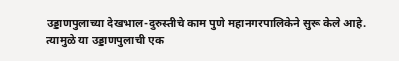उड्डाणपुलाच्या देखभाल-दुरुस्तीचे काम पुणे महानगरपालिकेने सुरू केले आहे. त्यामुळे या उड्डाणपुलाची एक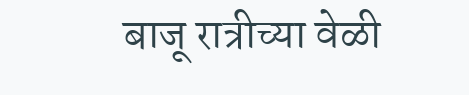बाजू रात्रीच्या वेळी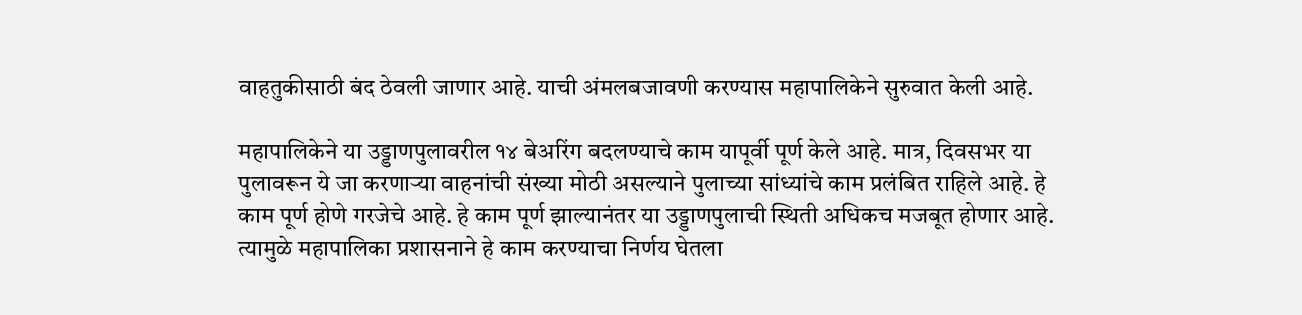वाहतुकीसाठी बंद ठेवली जाणार आहे. याची अंमलबजावणी करण्यास महापालिकेने सुरुवात केली आहे.

महापालिकेने या उड्डाणपुलावरील १४ बेअरिंग बदलण्याचे काम यापूर्वी पूर्ण केले आहे. मात्र, दिवसभर या पुलावरून ये जा करणाऱ्या वाहनांची संख्या मोठी असल्याने पुलाच्या सांध्यांचे काम प्रलंबित राहिले आहे. हे काम पूर्ण होणे गरजेचे आहे. हे काम पूर्ण झाल्यानंतर या उड्डाणपुलाची स्थिती अधिकच मजबूत होणार आहे. त्यामुळे महापालिका प्रशासनाने हे काम करण्याचा निर्णय घेतला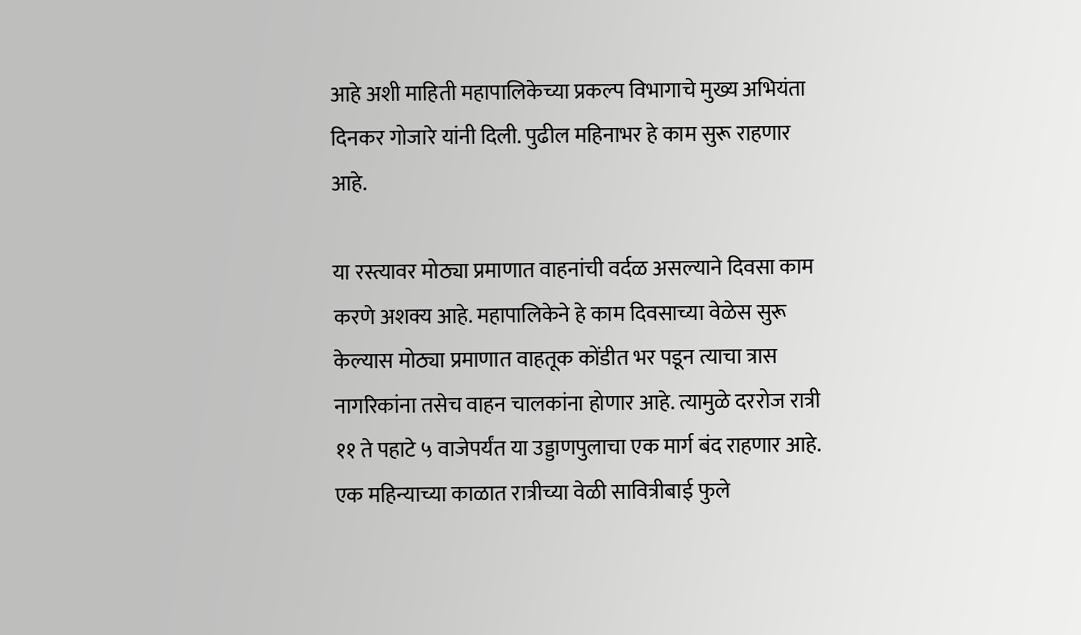आहे अशी माहिती महापालिकेच्या प्रकल्प विभागाचे मुख्य अभियंता दिनकर गोजारे यांनी दिली. पुढील महिनाभर हे काम सुरू राहणार आहे.

या रस्त्यावर मोठ्या प्रमाणात वाहनांची वर्दळ असल्याने दिवसा काम करणे अशक्य आहे. महापालिकेने हे काम दिवसाच्या वेळेस सुरू केल्यास मोठ्या प्रमाणात वाहतूक कोंडीत भर पडून त्याचा त्रास नागरिकांना तसेच वाहन चालकांना होणार आहे. त्यामुळे दररोज रात्री ११ ते पहाटे ५ वाजेपर्यंत या उड्डाणपुलाचा एक मार्ग बंद राहणार आहे. एक महिन्याच्या काळात रात्रीच्या वेळी सावित्रीबाई फुले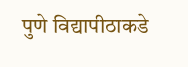पुणे विद्यापीठाकडे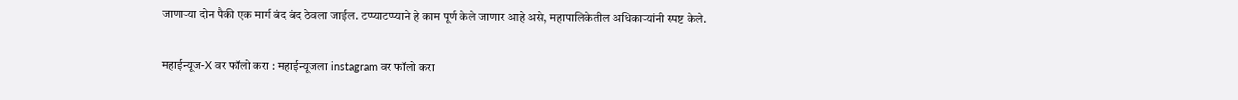जाणाऱ्या दोन पैकी एक मार्ग बंद बंद ठेवला जाईल. टप्प्याटप्प्याने हे काम पूर्ण केले जाणार आहे असे, महापालिकेतील अधिकाऱ्यांनी स्पष्ट केले.

महाईन्यूज-X वर फॉलो करा : महाईन्यूजला instagram वर फॉलो करा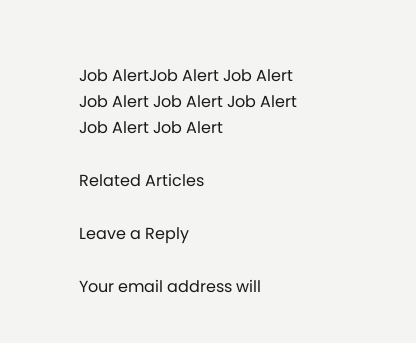Job AlertJob Alert Job Alert Job Alert Job Alert Job Alert Job Alert Job Alert

Related Articles

Leave a Reply

Your email address will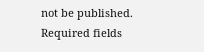not be published. Required fields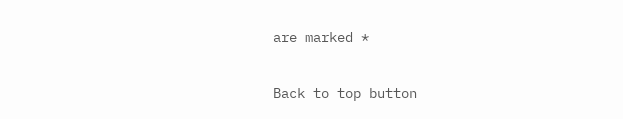are marked *

Back to top button